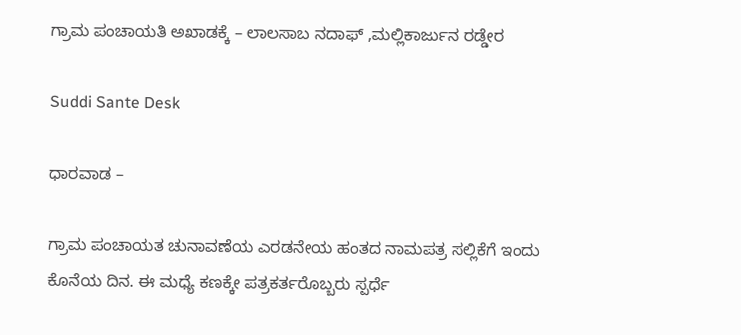ಗ್ರಾಮ ಪಂಚಾಯತಿ ಅಖಾಡಕ್ಕೆ – ಲಾಲಸಾಬ ನದಾಫ್ ,ಮಲ್ಲಿಕಾರ್ಜುನ ರಡ್ಡೇರ

Suddi Sante Desk

ಧಾರವಾಡ –

ಗ್ರಾಮ ಪಂಚಾಯತ ಚುನಾವಣೆಯ ಎರಡನೇಯ ಹಂತದ ನಾಮಪತ್ರ ಸಲ್ಲಿಕೆಗೆ ಇಂದು ಕೊನೆಯ ದಿನ. ಈ ಮಧ್ಯೆ ಕಣಕ್ಕೇ ಪತ್ರಕರ್ತರೊಬ್ಬರು ಸ್ಪರ್ಧೆ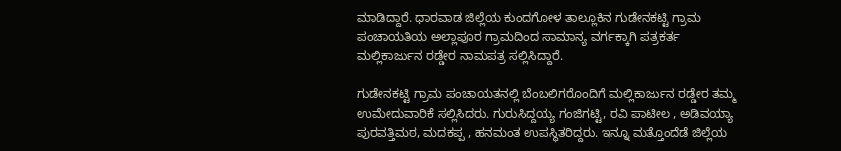ಮಾಡಿದ್ದಾರೆ. ಧಾರವಾಡ ಜಿಲ್ಲೆಯ ಕುಂದಗೋಳ ತಾಲ್ಲೂಕಿನ ಗುಡೇನಕಟ್ಟಿ ಗ್ರಾಮ ಪಂಚಾಯತಿಯ ಅಲ್ಲಾಪೂರ ಗ್ರಾಮದಿಂದ ಸಾಮಾನ್ಯ ವರ್ಗಕ್ಕಾಗಿ ಪತ್ರಕರ್ತ ಮಲ್ಲಿಕಾರ್ಜುನ ರಡ್ಡೇರ ನಾಮಪತ್ರ ಸಲ್ಲಿಸಿದ್ದಾರೆ.

ಗುಡೇನಕಟ್ಟಿ ಗ್ರಾಮ ಪಂಚಾಯತನಲ್ಲಿ ಬೆಂಬಲಿಗರೊಂದಿಗೆ ಮಲ್ಲಿಕಾರ್ಜುನ ರಡ್ಡೇರ ತಮ್ಮ ಉಮೇದುವಾರಿಕೆ ಸಲ್ಲಿಸಿದರು. ಗುರುಸಿದ್ದಯ್ಯ ಗಂಜಿಗಟ್ಟಿ, ರವಿ ಪಾಟೀಲ , ಅಡಿವಯ್ಯಾ ಪುರವತ್ತಿಮಠ, ಮದಕಪ್ಪ , ಹನಮಂತ ಉಪಸ್ಥಿತರಿದ್ದರು. ಇನ್ನೂ ಮತ್ತೊಂದೆಡೆ ಜಿಲ್ಲೆಯ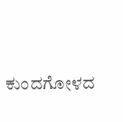ಕುಂದಗೋಳದ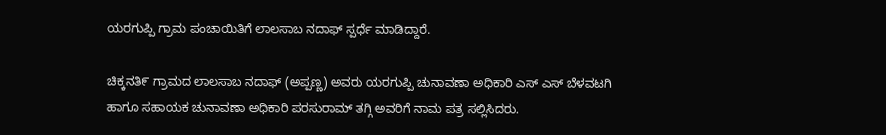ಯರಗುಪ್ಪಿ ಗ್ರಾಮ ಪಂಚಾಯಿತಿಗೆ ಲಾಲಸಾಬ ನದಾಫ್ ಸ್ಪರ್ಧೆ ಮಾಡಿದ್ದಾರೆ.

ಚಿಕ್ಕನತಿ೯ ಗ್ರಾಮದ ಲಾಲಸಾಬ ನದಾಫ್ (ಅಪ್ಪಣ್ಣ) ಅವರು ಯರಗುಪ್ಪಿ ಚುನಾವಣಾ ಅಧಿಕಾರಿ ಎಸ್ ಎಸ್ ಬೆಳವಟಗಿ ಹಾಗೂ ಸಹಾಯಕ ಚುನಾವಣಾ ಅಧಿಕಾರಿ ಪರಸುರಾಮ್ ತಗ್ಗಿ ಅವರಿಗೆ ನಾಮ ಪತ್ರ ಸಲ್ಲಿಸಿದರು.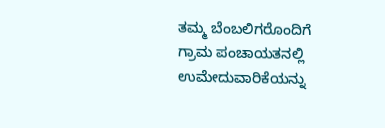ತಮ್ಮ ಬೆಂಬಲಿಗರೊಂದಿಗೆ ಗ್ರಾಮ ಪಂಚಾಯತನಲ್ಲಿ ಉಮೇದುವಾರಿಕೆಯನ್ನು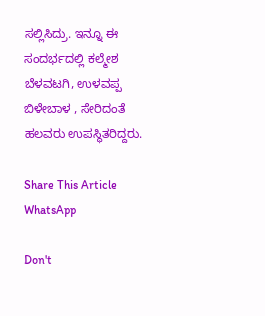ಸಲ್ಲಿಸಿದ್ರು. ಇನ್ನೂ ಈ ಸಂದರ್ಭದಲ್ಲಿ ಕಲ್ಮೇಶ ಬೆಳವಟಗಿ, ಉಳವಪ್ಪ ಬಿಳೇಬಾಳ , ಸೇರಿದಂತೆ ಹಲವರು ಉಪಸ್ಥಿತರಿದ್ದರು.

Share This Article
WhatsApp

Don't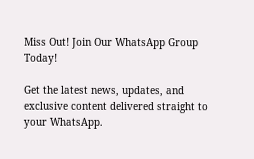Miss Out! Join Our WhatsApp Group Today!

Get the latest news, updates, and exclusive content delivered straight to your WhatsApp.